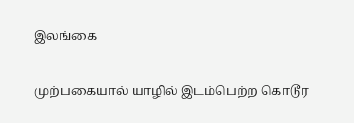இலங்கை

முற்பகையால் யாழில் இடம்பெற்ற கொடூர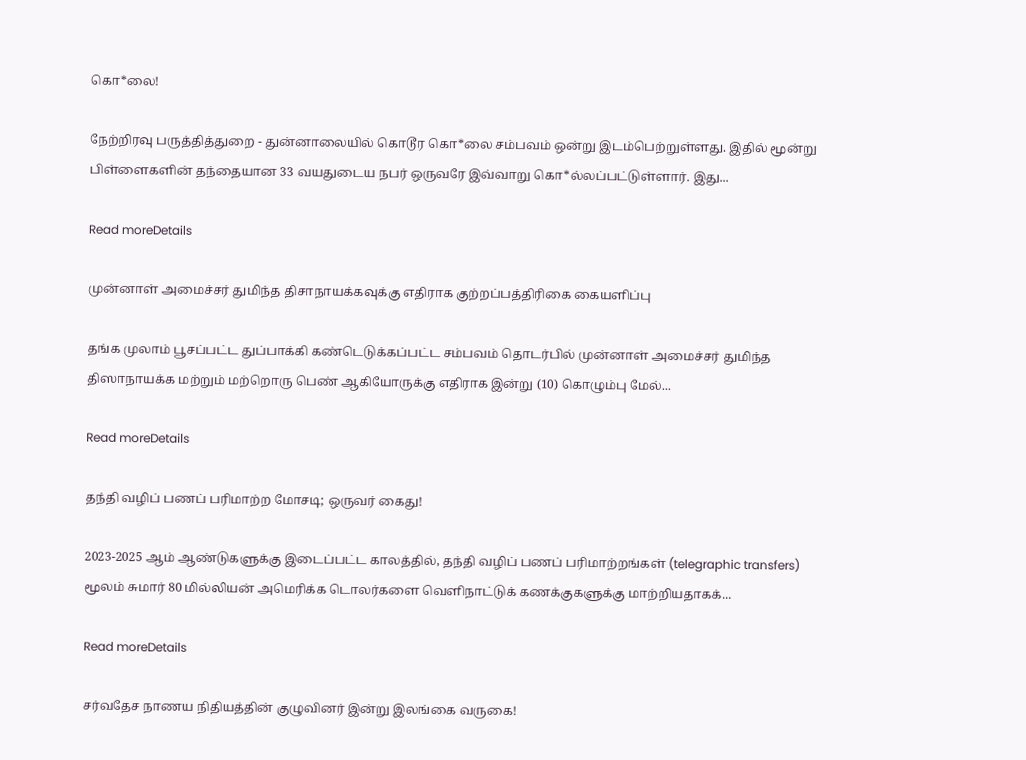கொ*லை!

நேற்றிரவு பருத்தித்துறை - துன்னாலையில் கொடூர கொ*லை சம்பவம் ஒன்று இடம்பெற்றுள்ளது. இதில் மூன்று பிள்ளைகளின் தந்தையான 33 வயதுடைய நபர் ஒருவரே இவ்வாறு கொ*ல்லப்பட்டுள்ளார். இது...

Read moreDetails

முன்னாள் அமைச்சர் துமிந்த திசாநாயக்கவுக்கு எதிராக குற்றப்பத்திரிகை கையளிப்பு

தங்க முலாம் பூசப்பட்ட துப்பாக்கி கண்டெடுக்கப்பட்ட சம்பவம் தொடர்பில் முன்னாள் அமைச்சர் துமிந்த திஸாநாயக்க மற்றும் மற்றொரு பெண் ஆகியோருக்கு எதிராக இன்று (10) கொழும்பு மேல்...

Read moreDetails

தந்தி வழிப் பணப் பரிமாற்ற மோசடி; ஒருவர் கைது!

2023-2025 ஆம் ஆண்டுகளுக்கு இடைப்பட்ட காலத்தில், தந்தி வழிப் பணப் பரிமாற்றங்கள் (telegraphic transfers) மூலம் சுமார் 80 மில்லியன் அமெரிக்க டொலர்களை வெளிநாட்டுக் கணக்குகளுக்கு மாற்றியதாகக்...

Read moreDetails

சர்வதேச நாணய நிதியத்தின் குழுவினர் இன்று இலங்கை வருகை!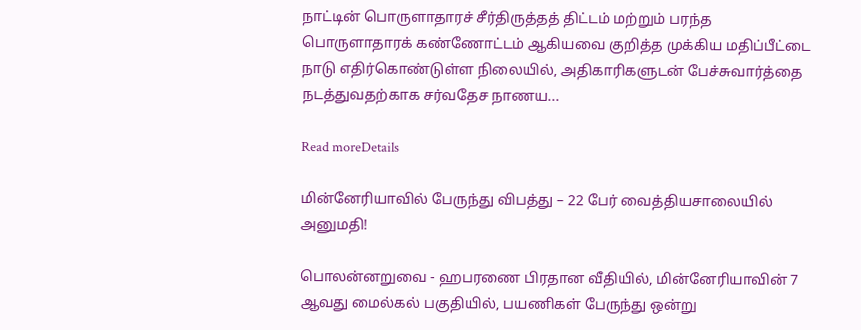நாட்டின் பொருளாதாரச் சீர்திருத்தத் திட்டம் மற்றும் பரந்த பொருளாதாரக் கண்ணோட்டம் ஆகியவை குறித்த முக்கிய மதிப்பீட்டை நாடு எதிர்கொண்டுள்ள நிலையில், அதிகாரிகளுடன் பேச்சுவார்த்தை நடத்துவதற்காக சர்வதேச நாணய...

Read moreDetails

மின்னேரியாவில் பேருந்து விபத்து – 22 பேர் வைத்தியசாலையில் அனுமதி!

பொலன்னறுவை - ஹபரணை பிரதான வீதியில், மின்னேரியாவின் 7 ஆவது மைல்கல் பகுதியில், பயணிகள் பேருந்து ஒன்று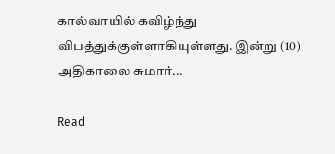கால்வாயில் கவிழ்ந்து விபத்துக்குள்ளாகியுள்ளது. இன்று (10) அதிகாலை சுமார்...

Read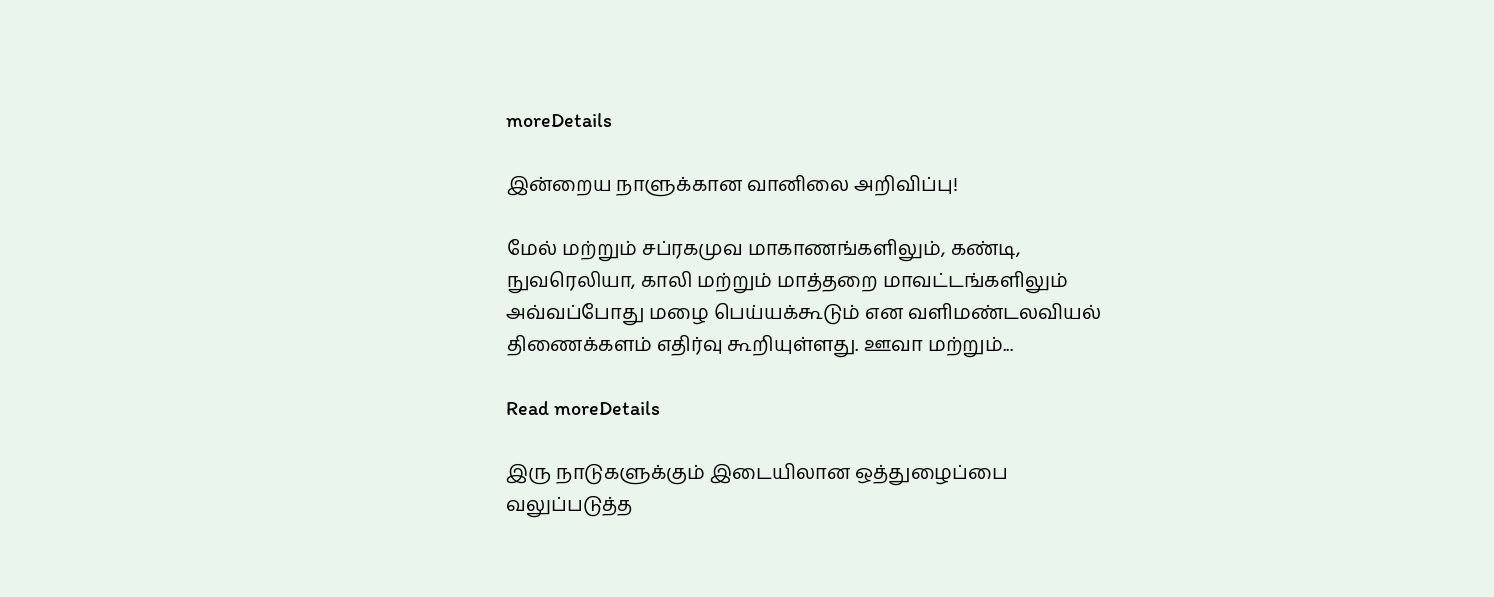moreDetails

இன்றைய நாளுக்கான வானிலை அறிவிப்பு!

மேல் மற்றும் சப்ரகமுவ மாகாணங்களிலும், கண்டி, நுவரெலியா, காலி மற்றும் மாத்தறை மாவட்டங்களிலும் அவ்வப்போது மழை பெய்யக்கூடும் என வளிமண்டலவியல் திணைக்களம் எதிர்வு கூறியுள்ளது. ஊவா மற்றும்...

Read moreDetails

இரு நாடுகளுக்கும் இடையிலான ஒத்துழைப்பை வலுப்படுத்த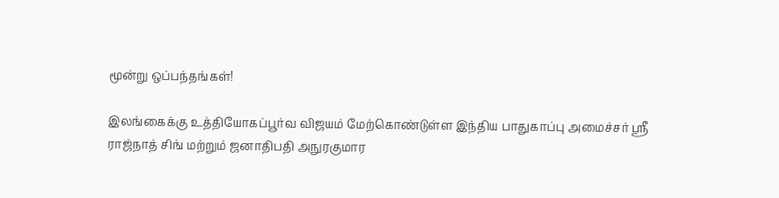மூன்று ஒப்பந்தங்கள்!

இலங்கைக்கு உத்தியோகப்பூர்வ விஜயம் மேற்கொண்டுள்ள இந்திய பாதுகாப்பு அமைச்சர் ஸ்ரீ ராஜ்நாத் சிங் மற்றும் ஜனாதிபதி அநுரகுமார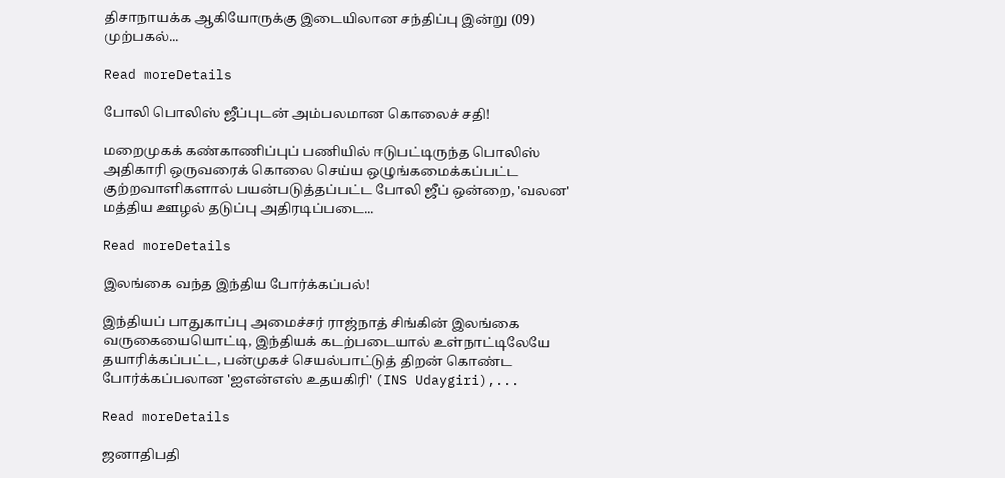திசாநாயக்க ஆகியோருக்கு இடையிலான சந்திப்பு இன்று (09) முற்பகல்...

Read moreDetails

போலி பொலிஸ் ஜீப்புடன் அம்பலமான கொலைச் சதி!

மறைமுகக் கண்காணிப்புப் பணியில் ஈடுபட்டிருந்த பொலிஸ் அதிகாரி ஒருவரைக் கொலை செய்ய ஒழுங்கமைக்கப்பட்ட குற்றவாளிகளால் பயன்படுத்தப்பட்ட போலி ஜீப் ஒன்றை, 'வலன' மத்திய ஊழல் தடுப்பு அதிரடிப்படை...

Read moreDetails

இலங்கை வந்த இந்திய போர்க்கப்பல்!

இந்தியப் பாதுகாப்பு அமைச்சர் ராஜ்நாத் சிங்கின் இலங்கை வருகையையொட்டி, இந்தியக் கடற்படையால் உள்நாட்டிலேயே தயாரிக்கப்பட்ட, பன்முகச் செயல்பாட்டுத் திறன் கொண்ட போர்க்கப்பலான 'ஐஎன்எஸ் உதயகிரி' (INS Udaygiri),...

Read moreDetails

ஜனாதிபதி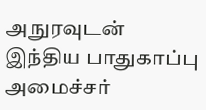அநுரவுடன் இந்திய பாதுகாப்பு அமைச்சர்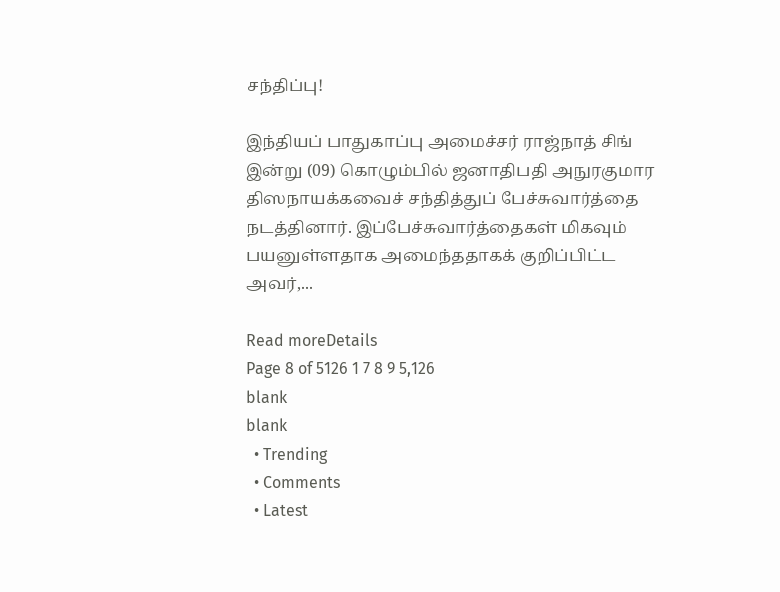சந்திப்பு!

இந்தியப் பாதுகாப்பு அமைச்சர் ராஜ்நாத் சிங் இன்று (09) கொழும்பில் ஜனாதிபதி அநுரகுமார திஸநாயக்கவைச் சந்தித்துப் பேச்சுவார்த்தை நடத்தினார். இப்பேச்சுவார்த்தைகள் மிகவும் பயனுள்ளதாக அமைந்ததாகக் குறிப்பிட்ட அவர்,...

Read moreDetails
Page 8 of 5126 1 7 8 9 5,126
blank
blank
  • Trending
  • Comments
  • Latest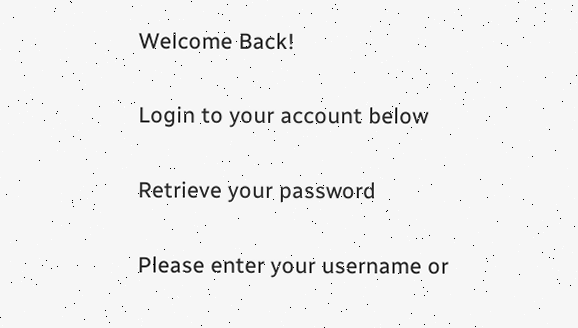Welcome Back!

Login to your account below

Retrieve your password

Please enter your username or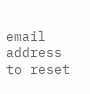email address to reset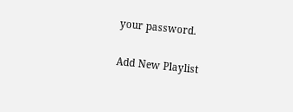your password.

Add New Playlist